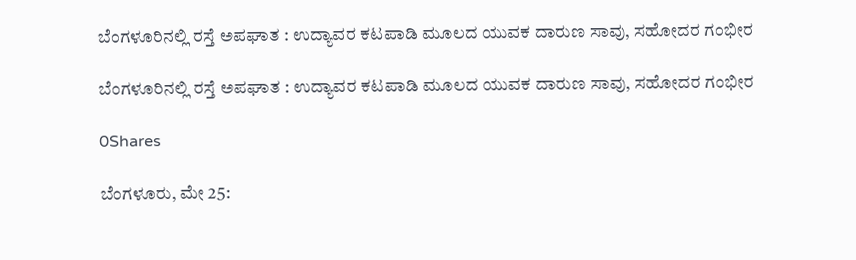ಬೆಂಗಳೂರಿನಲ್ಲಿ ರಸ್ತೆ ಅಪಘಾತ : ಉದ್ಯಾವರ ಕಟಪಾಡಿ ಮೂಲದ ಯುವಕ ದಾರುಣ ಸಾವು, ಸಹೋದರ ಗಂಭೀರ

ಬೆಂಗಳೂರಿನಲ್ಲಿ ರಸ್ತೆ ಅಪಘಾತ : ಉದ್ಯಾವರ ಕಟಪಾಡಿ ಮೂಲದ ಯುವಕ ದಾರುಣ ಸಾವು, ಸಹೋದರ ಗಂಭೀರ

0Shares

ಬೆಂಗಳೂರು, ಮೇ 25: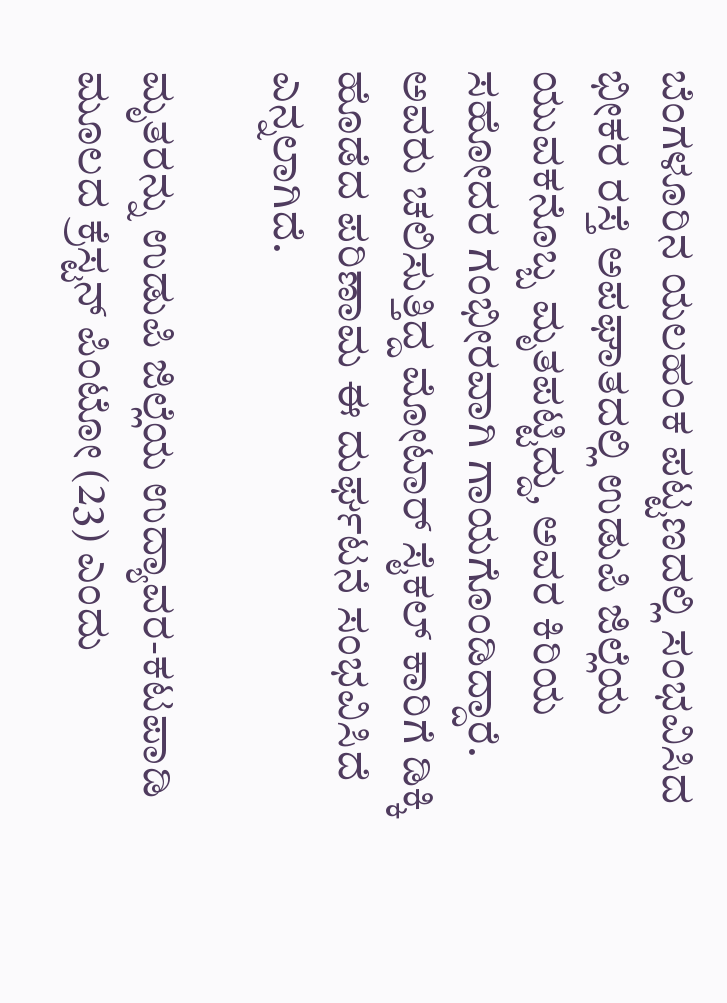ಬೆಂಗಳೂರಿನ ಯಲಹಂಕ ಪಟ್ಟಣದಲ್ಲಿ ಸಂಭವಿಸಿದ ಭೀಕರ ರಸ್ತೆ ಅಪಘಾತದಲ್ಲಿ ಉಡುಪಿ ಜಿಲ್ಲೆಯ ಯುವಕನೊಬ್ಬ ಮೃತಪಟ್ಟಿದ್ದು, ಅವರ ಕಿರಿಯ ಸಹೋದರ ಗಂಭೀರವಾಗಿ ಗಾಯಗೊಂಡಿದ್ದಾರೆ. ಅವರು ಚಲಿಸುತ್ತಿದ್ದ ಮೋಟಾರ್ ಸೈಕಲ್ ಕಾರಿಗೆ ಡಿಕ್ಕಿ ಹೊಡೆದ ಪರಿಣಾಮ ಈ ದುರ್ಘಟನೆ ಸಂಭವಿಸಿದೆ ಎನ್ನಲಾಗಿದೆ.

ಮೃತರನ್ನು ಉಡುಪಿ ಜಿಲ್ಲೆಯ ಉದ್ಯಾವರ-ಕಟಪಾಡಿ ಮೂಲದ ಕ್ರೆಸ್ಟನ್ ಪಿಂಟೋ (23) ಎಂದು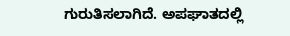ಗುರುತಿಸಲಾಗಿದೆ. ಅಪಘಾತದಲ್ಲಿ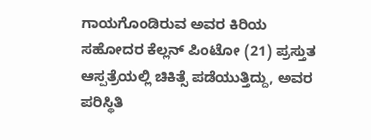ಗಾಯಗೊಂಡಿರುವ ಅವರ ಕಿರಿಯ ಸಹೋದರ ಕೆಲ್ಲನ್ ಪಿಂಟೋ (21) ಪ್ರಸ್ತುತ ಆಸ್ಪತ್ರೆಯಲ್ಲಿ ಚಿಕಿತ್ಸೆ ಪಡೆಯುತ್ತಿದ್ದು, ಅವರ ಪರಿಸ್ಥಿತಿ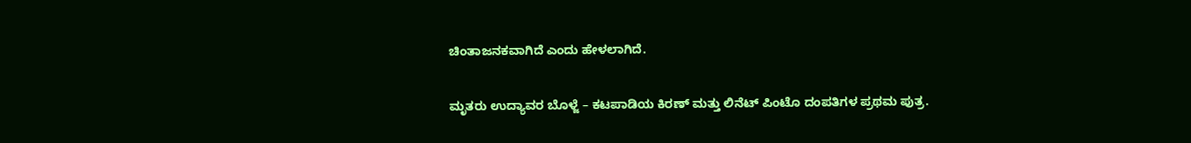ಚಿಂತಾಜನಕವಾಗಿದೆ ಎಂದು ಹೇಳಲಾಗಿದೆ.

ಮೃತರು ಉದ್ಯಾವರ ಬೊಳ್ಜೆ – ಕಟಪಾಡಿಯ ಕಿರಣ್ ಮತ್ತು ಲಿನೆಟ್ ಪಿಂಟೊ ದಂಪತಿಗಳ ಪ್ರಥಮ ಪುತ್ರ.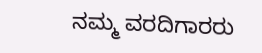ನಮ್ಮ ವರದಿಗಾರರು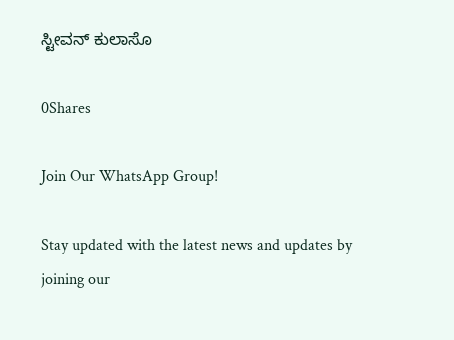ಸ್ಟೀವನ್ ಕುಲಾಸೊ

0Shares

Join Our WhatsApp Group!

Stay updated with the latest news and updates by joining our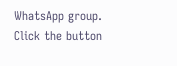WhatsApp group. Click the button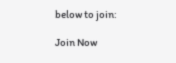below to join:

Join Now